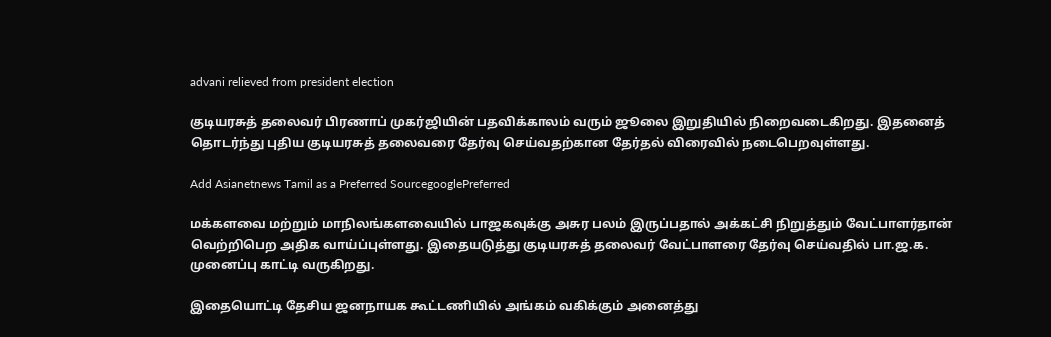advani relieved from president election

குடியரசுத் தலைவர் பிரணாப் முகர்ஜியின் பதவிக்காலம் வரும் ஜூலை இறுதியில் நிறைவடைகிறது. இதனைத் தொடர்ந்து புதிய குடியரசுத் தலைவரை தேர்வு செய்வதற்கான தேர்தல் விரைவில் நடைபெறவுள்ளது.

Add Asianetnews Tamil as a Preferred SourcegooglePreferred

மக்களவை மற்றும் மாநிலங்களவையில் பாஜகவுக்கு அசுர பலம் இருப்பதால் அக்கட்சி நிறுத்தும் வேட்பாளர்தான் வெற்றிபெற அதிக வாய்ப்புள்ளது. இதையடுத்து குடியரசுத் தலைவர் வேட்பாளரை தேர்வு செய்வதில் பா.ஜ.க. முனைப்பு காட்டி வருகிறது.

இதையொட்டி தேசிய ஜனநாயக கூட்டணியில் அங்கம் வகிக்கும் அனைத்து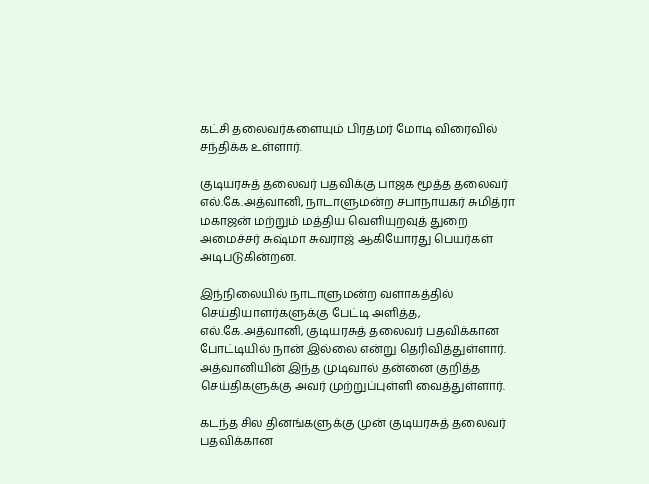கட்சி தலைவர்களையும் பிரதமர் மோடி விரைவில் சந்திக்க உள்ளார்.

குடியரசுத் தலைவர் பதவிக்கு பாஜக மூத்த தலைவர் எல்.கே.அத்வானி, நாடாளுமன்ற சபாநாயகர் சுமித்ரா மகாஜன் மற்றும் மத்திய வெளியுறவுத் துறை அமைச்சர் சுஷ்மா சுவராஜ் ஆகியோரது பெயர்கள் அடிபடுகின்றன.

இந்நிலையில் நாடாளுமன்ற வளாகத்தில் செய்தியாளர்களுக்கு பேட்டி அளித்த, எல்.கே.அத்வானி, குடியரசுத் தலைவர் பதவிக்கான போட்டியில் நான் இல்லை என்று தெரிவித்துள்ளார். அத்வானியின் இந்த முடிவால் தன்னை குறித்த செய்திகளுக்கு அவர் முற்றுப்புள்ளி வைத்துள்ளார்.

கடந்த சில தினங்களுக்கு முன் குடியரசுத் தலைவர் பதவிக்கான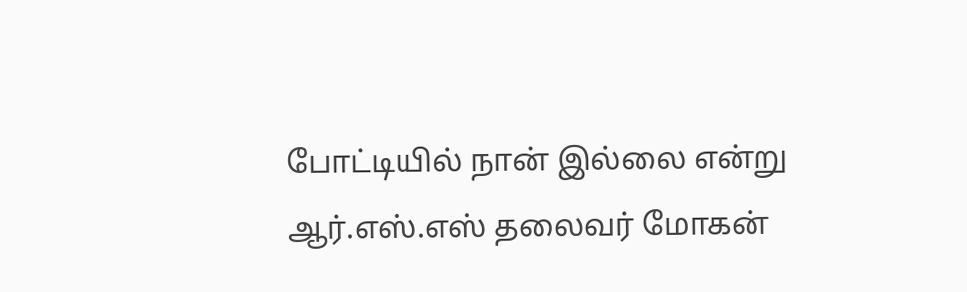போட்டியில் நான் இல்லை என்று ஆர்.எஸ்.எஸ் தலைவர் மோகன்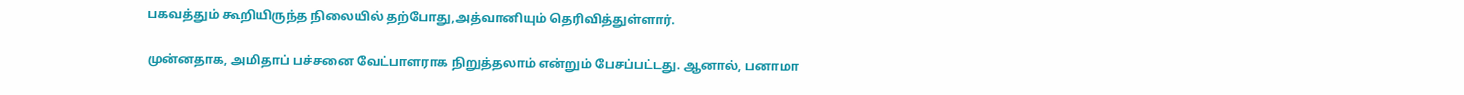பகவத்தும் கூறியிருந்த நிலையில் தற்போது,அத்வானியும் தெரிவித்துள்ளார்.

முன்னதாக, அமிதாப் பச்சனை வேட்பாளராக நிறுத்தலாம் என்றும் பேசப்பட்டது. ஆனால், பனாமா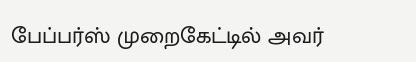பேப்பர்ஸ் முறைகேட்டில் அவர்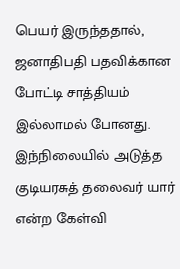பெயர் இருந்ததால், ஜனாதிபதி பதவிக்கான போட்டி சாத்தியம் இல்லாமல் போனது. இந்நிலையில் அடுத்த குடியரசுத் தலைவர் யார் என்ற கேள்வி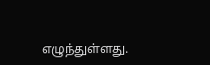எழுந்துள்ளது.